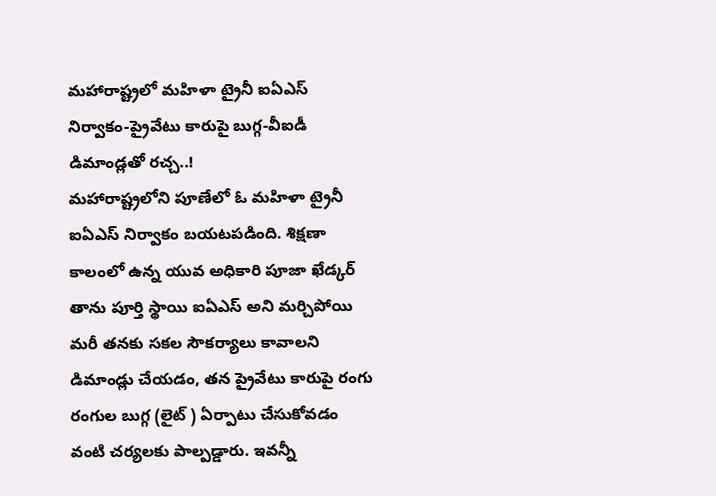మహారాష్ట్రలో మహిళా ట్రైనీ ఐఏఎస్ నిర్వాకం-ప్రైవేటు కారుపై బుగ్గ-వీఐడీ డిమాండ్లతో రచ్చ..!
మహారాష్ట్రలోని పూణేలో ఓ మహిళా ట్రైనీ ఐఏఎస్ నిర్వాకం బయటపడింది. శిక్షణా కాలంలో ఉన్న యువ అధికారి పూజా ఖేడ్కర్ తాను పూర్తి స్థాయి ఐఏఎస్ అని మర్చిపోయి మరీ తనకు సకల సౌకర్యాలు కావాలని డిమాండ్లు చేయడం, తన ప్రైవేటు కారుపై రంగు రంగుల బుగ్గ (లైట్ ) ఏర్పాటు చేసుకోవడం వంటి చర్యలకు పాల్పడ్డారు. ఇవన్నీ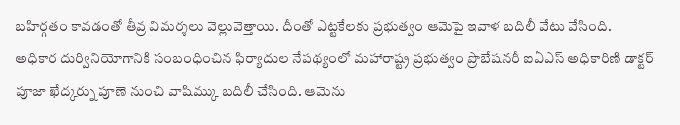బహిర్గతం కావడంతో తీవ్ర విమర్శలు వెల్లువెత్తాయి. దీంతో ఎట్టకేలకు ప్రభుత్వం ఆమెపై ఇవాళ బదిలీ వేటు వేసింది.
అధికార దుర్వినియోగానికి సంబంధించిన ఫిర్యాదుల నేపథ్యంలో మహారాష్ట్ర ప్రభుత్వం ప్రొబేషనరీ ఐఏఎస్ అధికారిణి డాక్టర్ పూజా ఖేద్కర్ను పూణె నుంచి వాషిమ్కు బదిలీ చేసింది. ఆమెను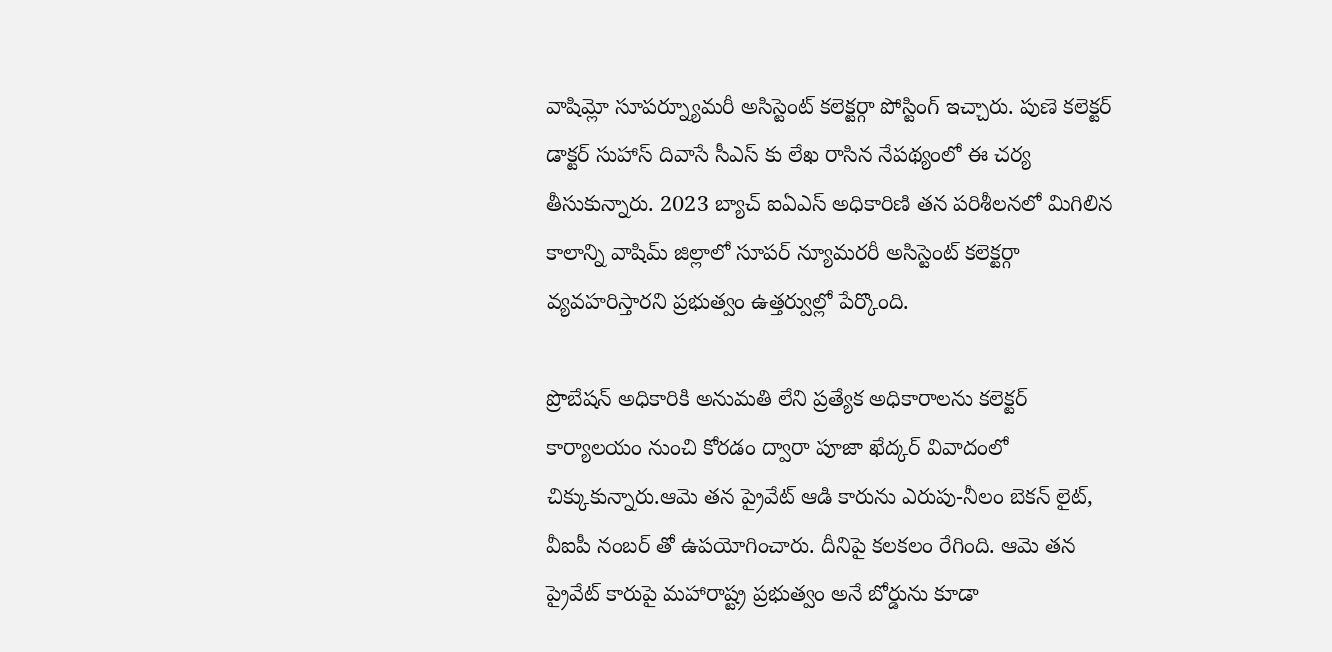వాషిమ్లో సూపర్న్యూమరీ అసిస్టెంట్ కలెక్టర్గా పోస్టింగ్ ఇచ్చారు. పుణె కలెక్టర్ డాక్టర్ సుహాస్ దివాసే సీఎస్ కు లేఖ రాసిన నేపథ్యంలో ఈ చర్య తీసుకున్నారు. 2023 బ్యాచ్ ఐఏఎస్ అధికారిణి తన పరిశీలనలో మిగిలిన కాలాన్ని వాషిమ్ జిల్లాలో సూపర్ న్యూమరరీ అసిస్టెంట్ కలెక్టర్గా వ్యవహరిస్తారని ప్రభుత్వం ఉత్తర్వుల్లో పేర్కొంది.

ప్రొబేషన్ అధికారికి అనుమతి లేని ప్రత్యేక అధికారాలను కలెక్టర్ కార్యాలయం నుంచి కోరడం ద్వారా పూజా ఖేద్కర్ వివాదంలో చిక్కుకున్నారు.ఆమె తన ప్రైవేట్ ఆడి కారును ఎరుపు-నీలం బెకన్ లైట్, వీఐపీ నంబర్ తో ఉపయోగించారు. దీనిపై కలకలం రేగింది. ఆమె తన ప్రైవేట్ కారుపై మహారాష్ట్ర ప్రభుత్వం అనే బోర్డును కూడా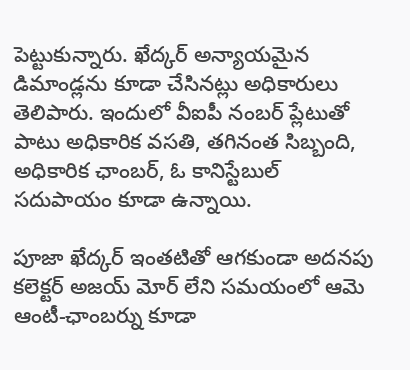పెట్టుకున్నారు. ఖేద్కర్ అన్యాయమైన డిమాండ్లను కూడా చేసినట్లు అధికారులు తెలిపారు. ఇందులో వీఐపీ నంబర్ ప్లేటుతో పాటు అధికారిక వసతి, తగినంత సిబ్బంది, అధికారిక ఛాంబర్, ఓ కానిస్టేబుల్ సదుపాయం కూడా ఉన్నాయి.

పూజా ఖేద్కర్ ఇంతటితో ఆగకుండా అదనపు కలెక్టర్ అజయ్ మోర్ లేని సమయంలో ఆమె ఆంటీ-ఛాంబర్ను కూడా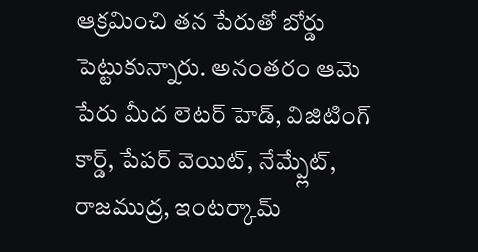ఆక్రమించి తన పేరుతో బోర్డు పెట్టుకున్నారు. అనంతరం ఆమె పేరు మీద లెటర్ హెడ్, విజిటింగ్ కార్డ్, పేపర్ వెయిట్, నేమ్ప్లేట్, రాజముద్ర, ఇంటర్కామ్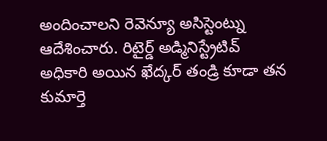అందించాలని రెవెన్యూ అసిస్టెంట్ను ఆదేశించారు. రిటైర్డ్ అడ్మినిస్ట్రేటివ్ అధికారి అయిన ఖేద్కర్ తండ్రి కూడా తన కుమార్తె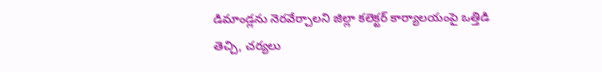డిమాండ్లను నెరవేర్చాలని జిల్లా కలెక్టర్ కార్యాలయంపై ఒత్తిడి తెచ్చి, చర్యలు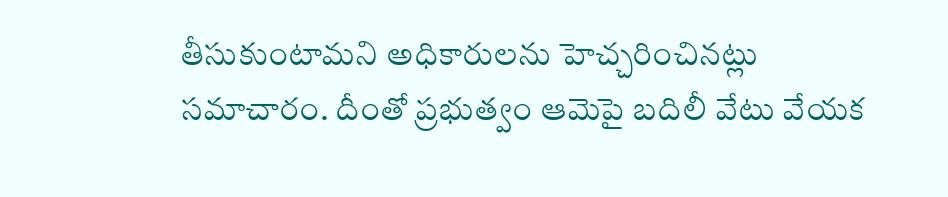తీసుకుంటామని అధికారులను హెచ్చరించినట్లు సమాచారం. దీంతో ప్రభుత్వం ఆమెపై బదిలీ వేటు వేయక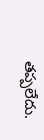తప్పలేదు.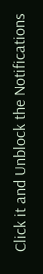Click it and Unblock the Notifications